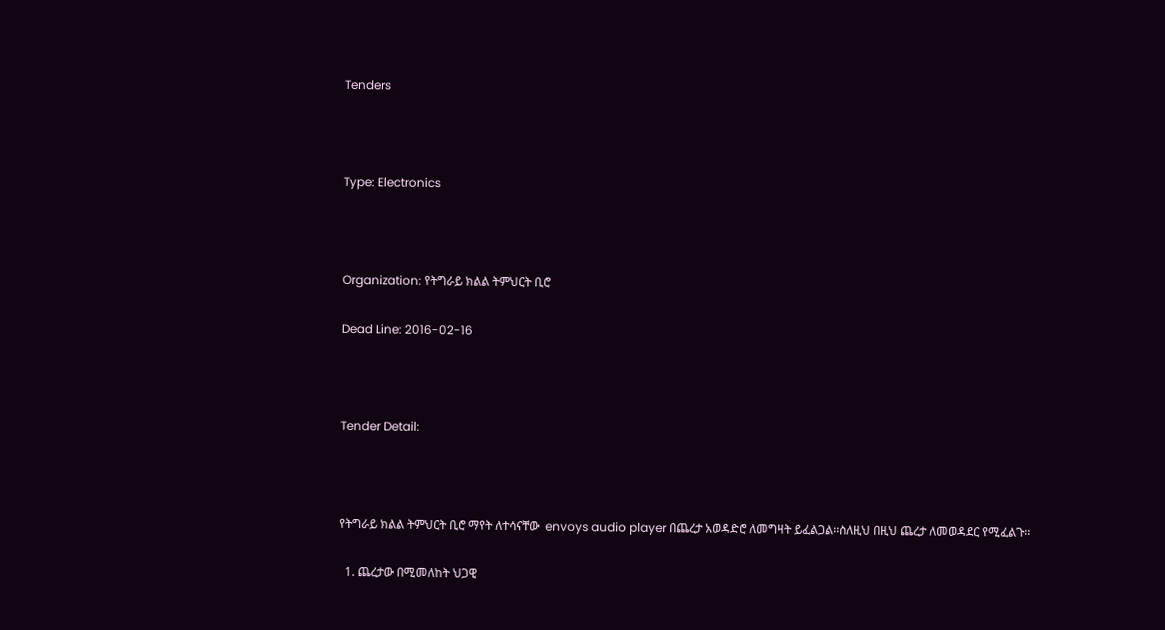Tenders



Type: Electronics



Organization: የትግራይ ክልል ትምህርት ቢሮ

Dead Line: 2016-02-16



Tender Detail:



የትግራይ ክልል ትምህርት ቢሮ ማየት ለተሳናቸው  envoys audio player በጨረታ አወዳድሮ ለመግዛት ይፈልጋል፡፡ስለዚህ በዚህ ጨረታ ለመወዳደር የሚፈልጉ፡፡

  1. ጨረታው በሚመለከት ህጋዊ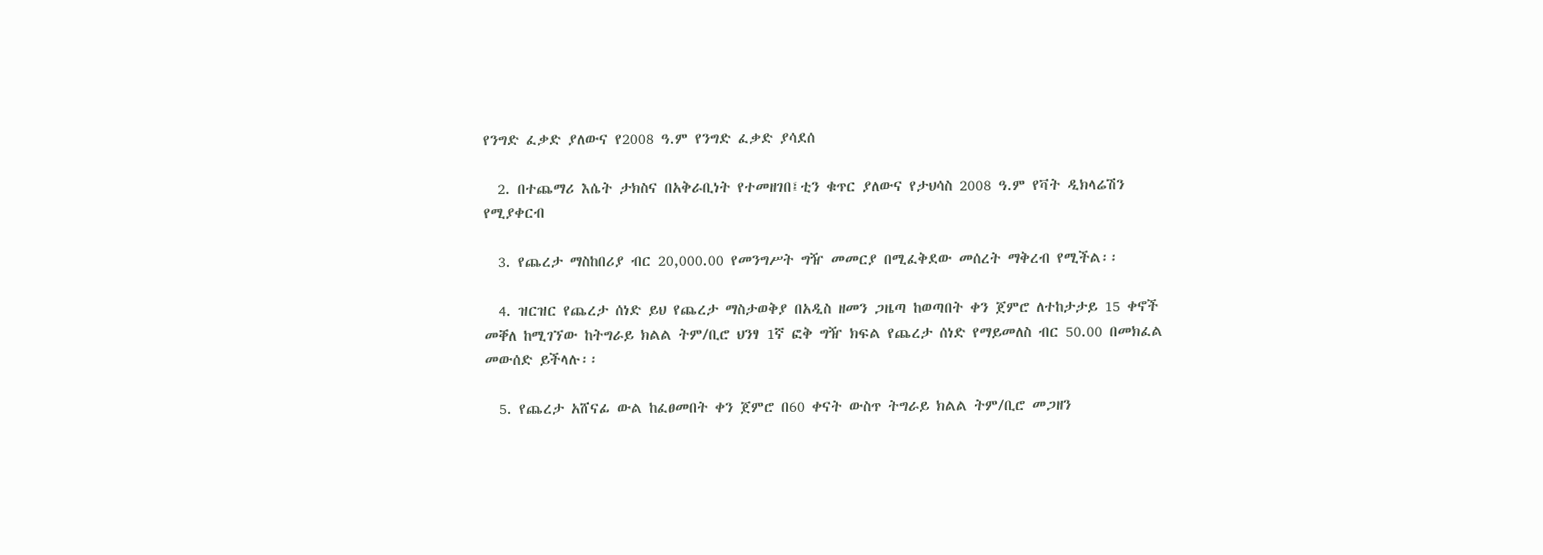የንግድ ፈቃድ ያለውና የ2008 ዓ.ም የንግድ ፈቃድ ያሳደሰ

  2. በተጨማሪ እሴት ታክስና በአቅራቢነት የተመዘገበ፤ቲን ቁጥር ያለውና የታህሳስ 2008 ዓ.ም የቫት ዲክላሬሽን የሚያቀርብ

  3. የጨረታ ማስከበሪያ ብር 20,000.00 የመንግሥት ግዥ መመርያ በሚፈቅደው መሰረት ማቅረብ የሚችል፡፡

  4. ዝርዝር የጨረታ ሰነድ ይህ የጨረታ ማስታወቅያ በአዲስ ዘመን ጋዜጣ ከወጣበት ቀን ጀምሮ ለተከታታይ 15 ቀኖች መቐለ ከሚገኘው ከትግራይ ክልል ትም/ቢሮ ህንፃ 1ኛ ፎቅ ግዥ ክፍል የጨረታ ሰነድ የማይመለስ ብር 50.00 በመክፈል መውሰድ ይችላሉ፡፡

  5. የጨረታ አሸናፊ ውል ከፈፀመበት ቀን ጀምሮ በ60 ቀናት ውስጥ ትግራይ ክልል ትም/ቢሮ መጋዘን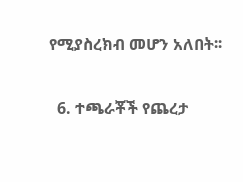የሚያስረክብ መሆን አለበት፡፡

  6. ተጫራቾች የጨረታ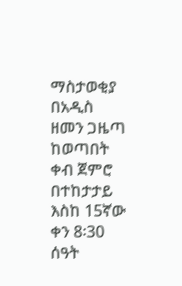ማስታወቂያ በአዲስ ዘመን ጋዜጣ ከወጣበት ቀብ ጀምሮ በተከታታይ እስከ 15ኛው ቀን 8፡30 ሰዓት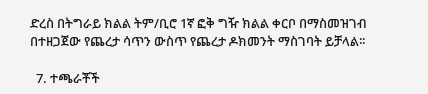ድረስ በትግራይ ክልል ትም/ቢሮ 1ኛ ፎቅ ግዥ ክልል ቀርቦ በማስመዝገብ በተዘጋጀው የጨረታ ሳጥን ውስጥ የጨረታ ዶክመንት ማስገባት ይቻላል፡፡

  7. ተጫራቾች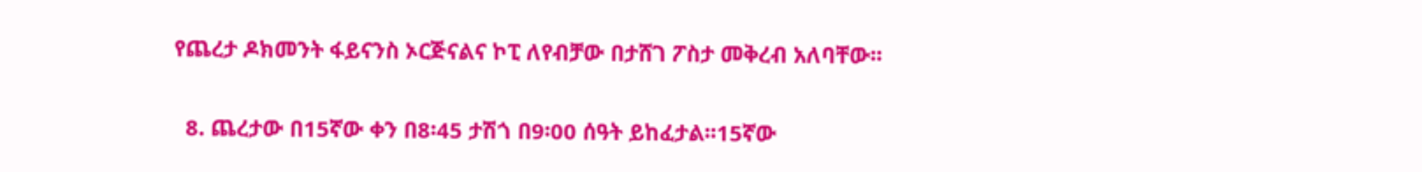የጨረታ ዶክመንት ፋይናንስ ኦርጅናልና ኮፒ ለየብቻው በታሸገ ፖስታ መቅረብ አለባቸው፡፡

  8. ጨረታው በ15ኛው ቀን በ8፡45 ታሽጎ በ9፡00 ሰዓት ይከፈታል፡፡15ኛው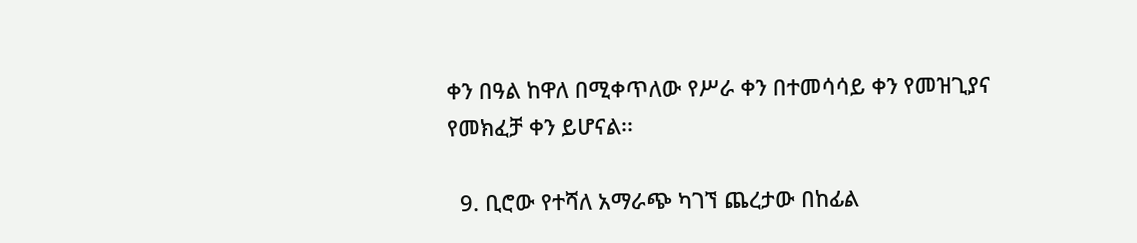ቀን በዓል ከዋለ በሚቀጥለው የሥራ ቀን በተመሳሳይ ቀን የመዝጊያና የመክፈቻ ቀን ይሆናል፡፡

  9. ቢሮው የተሻለ አማራጭ ካገኘ ጨረታው በከፊል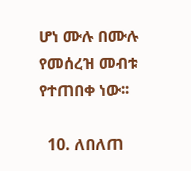ሆነ ሙሉ በሙሉ የመሰረዝ መብቱ የተጠበቀ ነው፡፡

  10. ለበለጠ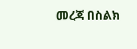መረጃ በስልክ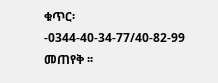ቁጥር፡-0344-40-34-77/40-82-99 መጠየቅ ፡፡